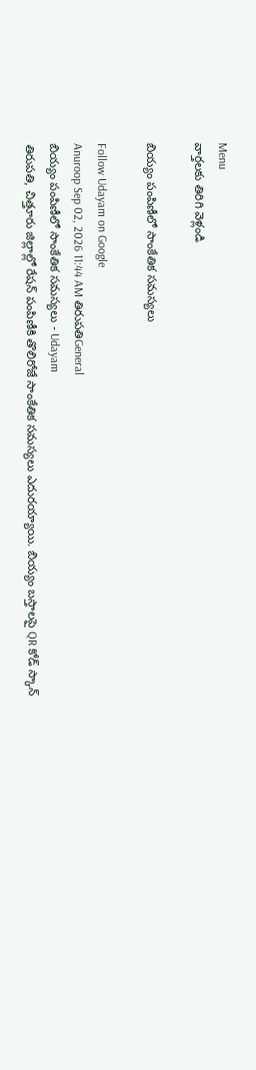Menu
వార్తలకు తిరిగి వెళ్లండి

బియ్యం పంపిణీలో సాంకేతిక సమస్యలు

Follow Udayam on Google
Anuroop Sep 02, 2026 11:44 AM తిరుపతిGeneral
బియ్యం పంపిణీలో సాంకేతిక సమస్యలు - Udayam
తిరుపతి, చిత్తూరు జిల్లాల్లో రేషన్ పంపిణీకి తొలిరోజే సాంకేతిక సమస్యలు ఎదురయ్యాయి. బియ్యం బస్తాలపై QR కోడ్ స్కాన్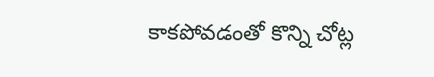కాకపోవడంతో కొన్ని చోట్ల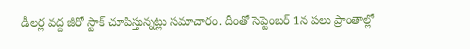డీలర్ల వద్ద జీరో స్టాక్ చూపిస్తున్నట్లు సమాచారం. దీంతో సెప్టెంబర్ 1న పలు ప్రాంతాల్లో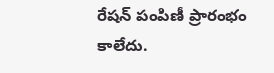రేషన్ పంపిణీ ప్రారంభం కాలేదు.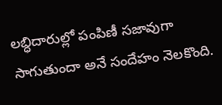లబ్ధిదారుల్లో పంపిణీ సజావుగా సాగుతుందా అనే సందేహం నెలకొంది.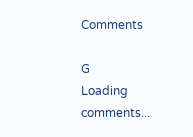Comments

G
Loading comments...